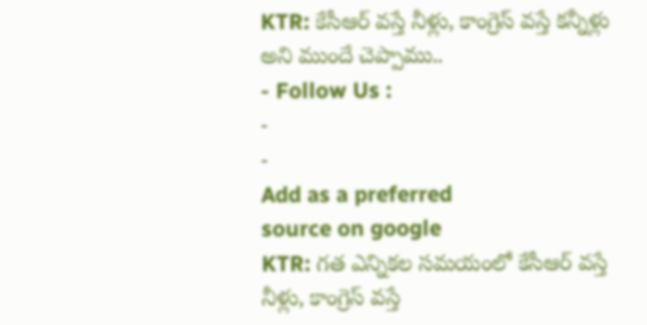KTR: కేసీఆర్ వస్తే నీళ్లు, కాంగ్రెస్ వస్తే కన్నీళ్లు అని ముందే చెప్పాము..
- Follow Us :
-
-
Add as a preferred
source on google
KTR: గత ఎన్నికల సమయంలో కేసీఆర్ వస్తే నీళ్లు, కాంగ్రెస్ వస్తే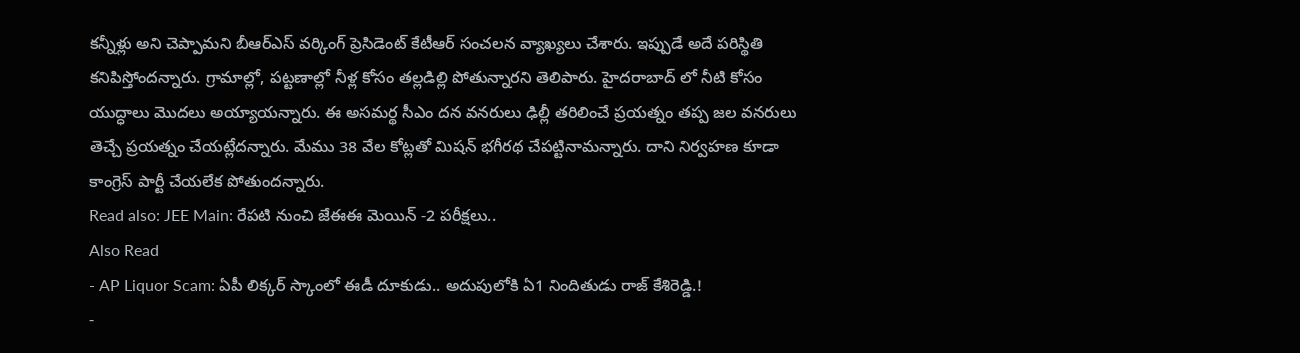కన్నీళ్లు అని చెప్పామని బీఆర్ఎస్ వర్కింగ్ ప్రెసిడెంట్ కేటీఆర్ సంచలన వ్యాఖ్యలు చేశారు. ఇప్పుడే అదే పరిస్థితి కనిపిస్తోందన్నారు. గ్రామాల్లో, పట్టణాల్లో నీళ్ల కోసం తల్లడిల్లి పోతున్నారని తెలిపారు. హైదరాబాద్ లో నీటి కోసం యుద్ధాలు మొదలు అయ్యాయన్నారు. ఈ అసమర్థ సీఎం దన వనరులు ఢిల్లీ తరిలించే ప్రయత్నం తప్ప జల వనరులు తెచ్చే ప్రయత్నం చేయట్లేదన్నారు. మేము 38 వేల కోట్లతో మిషన్ భగీరథ చేపట్టినామన్నారు. దాని నిర్వహణ కూడా కాంగ్రెస్ పార్టీ చేయలేక పోతుందన్నారు.
Read also: JEE Main: రేపటి నుంచి జేఈఈ మెయిన్ -2 పరీక్షలు..
Also Read
- AP Liquor Scam: ఏపీ లిక్కర్ స్కాంలో ఈడీ దూకుడు.. అదుపులోకి ఏ1 నిందితుడు రాజ్ కేశిరెడ్డి.!
-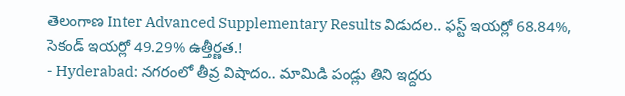తెలంగాణ Inter Advanced Supplementary Results విడుదల.. ఫస్ట్ ఇయర్లో 68.84%, సెకండ్ ఇయర్లో 49.29% ఉత్తీర్ణత.!
- Hyderabad: నగరంలో తీవ్ర విషాదం.. మామిడి పండ్లు తిని ఇద్దరు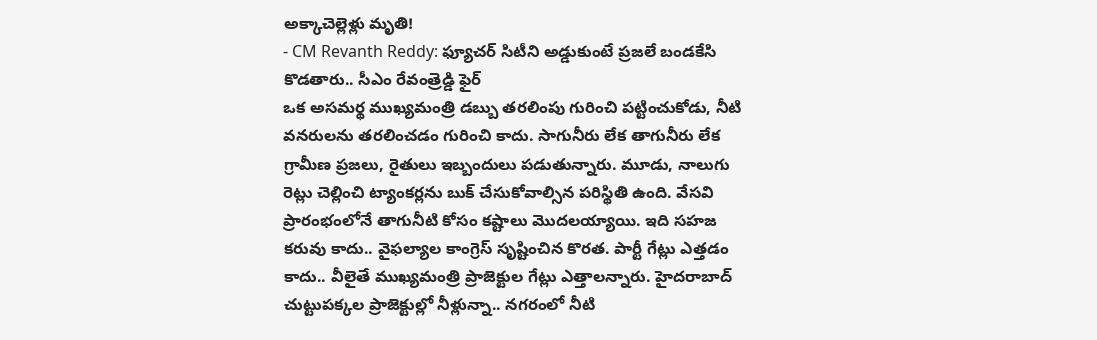అక్కాచెల్లెళ్లు మృతి!
- CM Revanth Reddy: ఫ్యూచర్ సిటీని అడ్డుకుంటే ప్రజలే బండకేసి కొడతారు.. సీఎం రేవంత్రెడ్డి ఫైర్
ఒక అసమర్థ ముఖ్యమంత్రి డబ్బు తరలింపు గురించి పట్టించుకోడు, నీటి వనరులను తరలించడం గురించి కాదు. సాగునీరు లేక తాగునీరు లేక గ్రామీణ ప్రజలు, రైతులు ఇబ్బందులు పడుతున్నారు. మూడు, నాలుగు రెట్లు చెల్లించి ట్యాంకర్లను బుక్ చేసుకోవాల్సిన పరిస్థితి ఉంది. వేసవి ప్రారంభంలోనే తాగునీటి కోసం కష్టాలు మొదలయ్యాయి. ఇది సహజ కరువు కాదు.. వైఫల్యాల కాంగ్రెస్ సృష్టించిన కొరత. పార్టీ గేట్లు ఎత్తడం కాదు.. వీలైతే ముఖ్యమంత్రి ప్రాజెక్టుల గేట్లు ఎత్తాలన్నారు. హైదరాబాద్ చుట్టుపక్కల ప్రాజెక్టుల్లో నీళ్లున్నా.. నగరంలో నీటి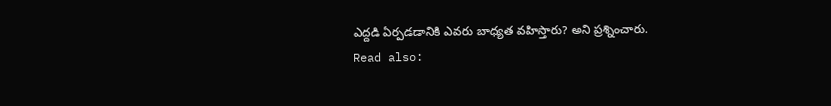ఎద్దడి ఏర్పడడానికి ఎవరు బాధ్యత వహిస్తారు? అని ప్రశ్నించారు.
Read also: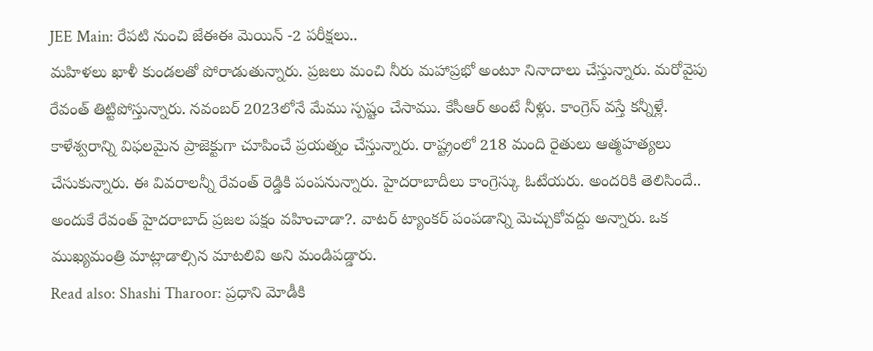JEE Main: రేపటి నుంచి జేఈఈ మెయిన్ -2 పరీక్షలు..
మహిళలు ఖాళీ కుండలతో పోరాడుతున్నారు. ప్రజలు మంచి నీరు మహాప్రభో అంటూ నినాదాలు చేస్తున్నారు. మరోవైపు రేవంత్ తిట్టిపోస్తున్నారు. నవంబర్ 2023లోనే మేము స్పష్టం చేసాము. కేసీఆర్ అంటే నీళ్లు. కాంగ్రెస్ వస్తే కన్నీళ్లే. కాళేశ్వరాన్ని విఫలమైన ప్రాజెక్టుగా చూపించే ప్రయత్నం చేస్తున్నారు. రాష్ట్రంలో 218 మంది రైతులు ఆత్మహత్యలు చేసుకున్నారు. ఈ వివరాలన్నీ రేవంత్ రెడ్డికి పంపనున్నారు. హైదరాబాదీలు కాంగ్రెస్కు ఓటేయరు. అందరికి తెలిసిందే.. అందుకే రేవంత్ హైదరాబాద్ ప్రజల పక్షం వహించాడా?. వాటర్ ట్యాంకర్ పంపడాన్ని మెచ్చుకోవద్దు అన్నారు. ఒక ముఖ్యమంత్రి మాట్లాడాల్సిన మాటలివి అని మండిపడ్డారు.
Read also: Shashi Tharoor: ప్రధాని మోడీకి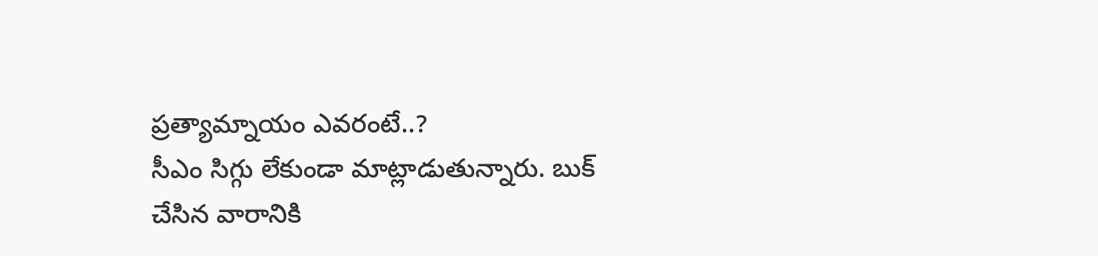ప్రత్యామ్నాయం ఎవరంటే..?
సీఎం సిగ్గు లేకుండా మాట్లాడుతున్నారు. బుక్ చేసిన వారానికి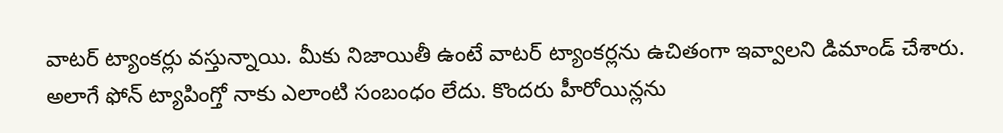వాటర్ ట్యాంకర్లు వస్తున్నాయి. మీకు నిజాయితీ ఉంటే వాటర్ ట్యాంకర్లను ఉచితంగా ఇవ్వాలని డిమాండ్ చేశారు. అలాగే ఫోన్ ట్యాపింగ్తో నాకు ఎలాంటి సంబంధం లేదు. కొందరు హీరోయిన్లను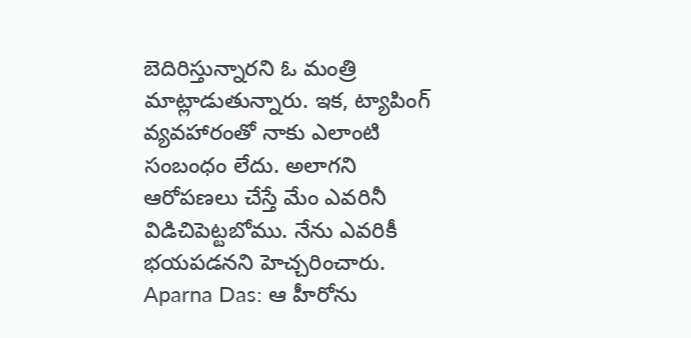బెదిరిస్తున్నారని ఓ మంత్రి మాట్లాడుతున్నారు. ఇక, ట్యాపింగ్ వ్యవహారంతో నాకు ఎలాంటి సంబంధం లేదు. అలాగని ఆరోపణలు చేస్తే మేం ఎవరినీ విడిచిపెట్టబోము. నేను ఎవరికీ భయపడనని హెచ్చరించారు.
Aparna Das: ఆ హీరోను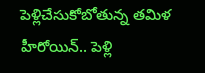పెళ్లిచేసుకోబోతున్న తమిళ హీరోయిన్.. పెళ్లి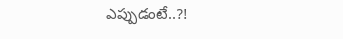ఎప్పుడంటే..?!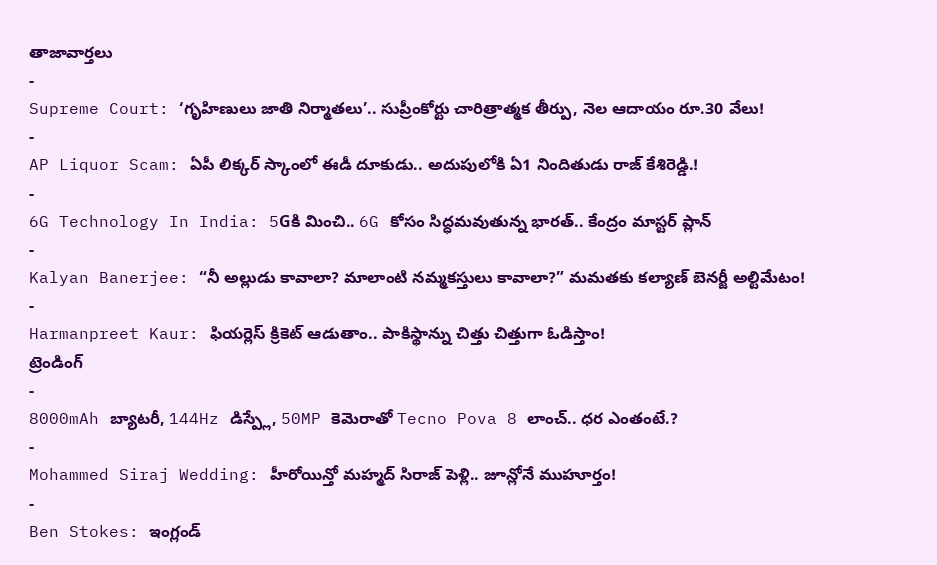తాజావార్తలు
-
Supreme Court: ‘గృహిణులు జాతి నిర్మాతలు’.. సుప్రీంకోర్టు చారిత్రాత్మక తీర్పు, నెల ఆదాయం రూ.30 వేలు!
-
AP Liquor Scam: ఏపీ లిక్కర్ స్కాంలో ఈడీ దూకుడు.. అదుపులోకి ఏ1 నిందితుడు రాజ్ కేశిరెడ్డి.!
-
6G Technology In India: 5Gకి మించి.. 6G కోసం సిద్ధమవుతున్న భారత్.. కేంద్రం మాస్టర్ ప్లాన్
-
Kalyan Banerjee: “నీ అల్లుడు కావాలా? మాలాంటి నమ్మకస్తులు కావాలా?” మమతకు కల్యాణ్ బెనర్జీ అల్టిమేటం!
-
Harmanpreet Kaur: ఫియర్లెస్ క్రికెట్ ఆడుతాం.. పాకిస్థాన్ను చిత్తు చిత్తుగా ఓడిస్తాం!
ట్రెండింగ్
-
8000mAh బ్యాటరీ, 144Hz డిస్ప్లే, 50MP కెమెరాతో Tecno Pova 8 లాంచ్.. ధర ఎంతంటే.?
-
Mohammed Siraj Wedding: హీరోయిన్తో మహ్మద్ సిరాజ్ పెళ్లి.. జూన్లోనే ముహూర్తం!
-
Ben Stokes: ఇంగ్లండ్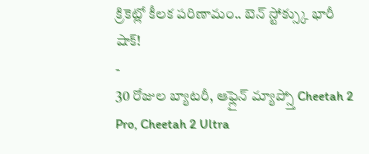క్రికెట్లో కీలక పరిణామం.. బెన్ స్టోక్స్కు భారీ షాక్!
-
30 రోజుల బ్యాటరీ, ఆఫ్లైన్ మ్యాప్స్తో Cheetah 2 Pro, Cheetah 2 Ultra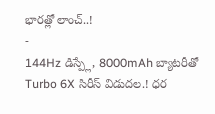భారత్లో లాంచ్..!
-
144Hz డిస్ప్లే, 8000mAh బ్యాటరీతో Turbo 6X సిరీస్ విడుదల.! ధర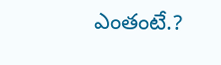ఎంతంటే.?